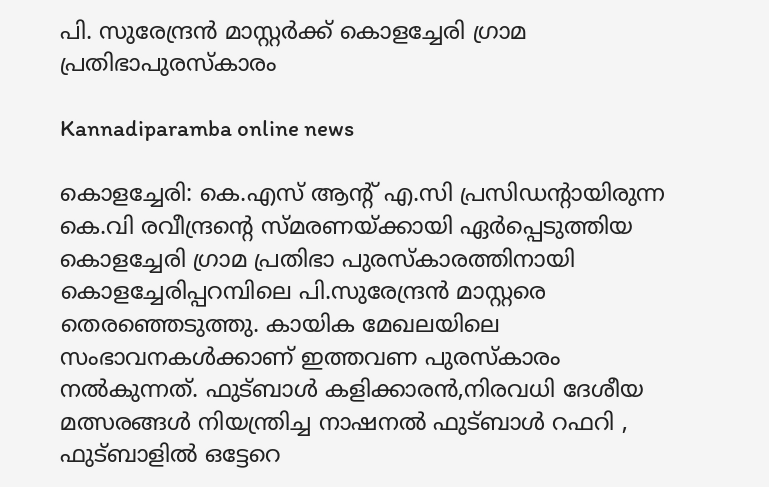പി. സുരേന്ദ്രൻ മാസ്റ്റർക്ക് കൊളച്ചേരി ഗ്രാമ പ്രതിഭാപുരസ്കാരം

Kannadiparamba online news

കൊളച്ചേരി: കെ.എസ് ആൻ്റ് എ.സി പ്രസിഡൻ്റായിരുന്ന കെ.വി രവീന്ദ്രൻ്റെ സ്മരണയ്ക്കായി ഏർപ്പെടുത്തിയ കൊളച്ചേരി ഗ്രാമ പ്രതിഭാ പുരസ്കാരത്തിനായി കൊളച്ചേരിപ്പറമ്പിലെ പി.സുരേന്ദ്രൻ മാസ്റ്റരെ തെരഞ്ഞെടുത്തു. കായിക മേഖലയിലെ സംഭാവനകൾക്കാണ് ഇത്തവണ പുരസ്കാരം നൽകുന്നത്. ഫുട്ബാൾ കളിക്കാരൻ,നിരവധി ദേശീയ മത്സരങ്ങൾ നിയന്ത്രിച്ച നാഷനൽ ഫുട്ബാൾ റഫറി , ഫുട്ബാളിൽ ഒട്ടേറെ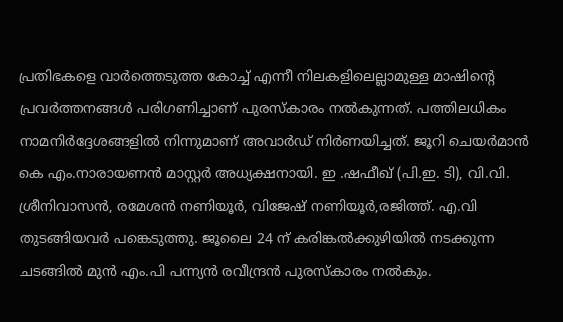പ്രതിഭകളെ വാർത്തെടുത്ത കോച്ച് എന്നീ നിലകളിലെല്ലാമുള്ള മാഷിൻ്റെ പ്രവർത്തനങ്ങൾ പരിഗണിച്ചാണ് പുരസ്കാരം നൽകുന്നത്. പത്തിലധികം നാമനിർദ്ദേശങ്ങളിൽ നിന്നുമാണ് അവാർഡ് നിർണയിച്ചത്. ജൂറി ചെയർമാൻ കെ എം.നാരായണൻ മാസ്റ്റർ അധ്യക്ഷനായി. ഇ .ഷഫീഖ് (പി.ഇ. ടി), വി.വി. ശ്രീനിവാസൻ, രമേശൻ നണിയൂർ, വിജേഷ് നണിയൂർ,രജിത്ത്. എ.വി തുടങ്ങിയവർ പങ്കെടുത്തു. ജൂലൈ 24 ന് കരിങ്കൽക്കുഴിയിൽ നടക്കുന്ന ചടങ്ങിൽ മുൻ എം.പി പന്ന്യൻ രവീന്ദ്രൻ പുരസ്കാരം നൽകും.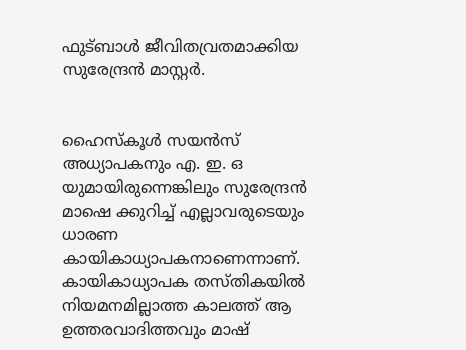ഫുട്ബാൾ ജീവിതവ്രതമാക്കിയ സുരേന്ദ്രൻ മാസ്റ്റർ.


ഹൈസ്കൂൾ സയൻസ് അധ്യാപകനും എ. ഇ. ഒ യുമായിരുന്നെങ്കിലും സുരേന്ദ്രൻ മാഷെ ക്കുറിച്ച് എല്ലാവരുടെയും ധാരണ കായികാധ്യാപകനാണെന്നാണ്. കായികാധ്യാപക തസ്തികയിൽ നിയമനമില്ലാത്ത കാലത്ത് ആ ഉത്തരവാദിത്തവും മാഷ്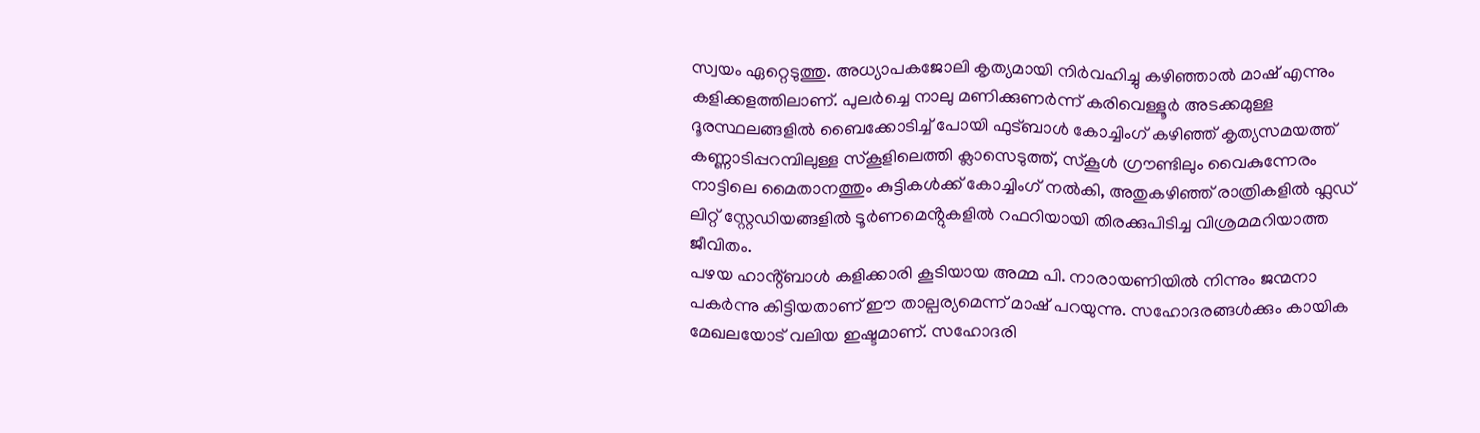സ്വയം ഏറ്റെടുത്തു. അധ്യാപകജോലി കൃത്യമായി നിർവഹിച്ചു കഴിഞ്ഞാൽ മാഷ് എന്നും കളിക്കളത്തിലാണ്. പുലർച്ചെ നാലു മണിക്കുണർന്ന് കരിവെള്ളൂർ അടക്കമുള്ള ദൂരസ്ഥലങ്ങളിൽ ബൈക്കോടിച്ച് പോയി ഫുട്ബാൾ കോച്ചിംഗ് കഴിഞ്ഞ് കൃത്യസമയത്ത് കണ്ണാടിപ്പറമ്പിലുള്ള സ്കൂളിലെത്തി ക്ലാസെടുത്ത്, സ്കൂൾ ഗ്രൗണ്ടിലും വൈകുന്നേരം നാട്ടിലെ മൈതാനത്തും കുട്ടികൾക്ക് കോച്ചിംഗ് നൽകി, അതുകഴിഞ്ഞ് രാത്രികളിൽ ഫ്ലഡ് ലിറ്റ് സ്റ്റേഡിയങ്ങളിൽ ടൂർണമെൻ്റുകളിൽ റഫറിയായി തിരക്കുപിടിച്ച വിശ്രമമറിയാത്ത ജീവിതം.
പഴയ ഹാൻ്റ്ബാൾ കളിക്കാരി കൂടിയായ അമ്മ പി. നാരായണിയിൽ നിന്നും ജന്മനാ പകർന്നു കിട്ടിയതാണ് ഈ താല്പര്യമെന്ന് മാഷ് പറയുന്നു. സഹോദരങ്ങൾക്കും കായിക മേഖലയോട് വലിയ ഇഷ്ടമാണ്. സഹോദരി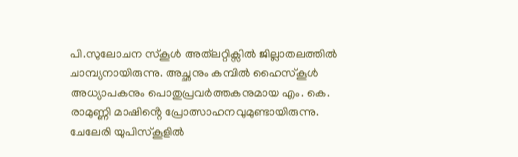പി.സുലോചന സ്കൂൾ അത്‌ലറ്റിക്സിൽ ജില്ലാതലത്തിൽ ചാമ്പ്യനായിരുന്നു. അച്ഛനും കമ്പിൽ ഹൈസ്കൂൾ അധ്യാപകനും പൊതുപ്രവർത്തകനുമായ എം. കെ. രാമുണ്ണി മാഷിൻ്റെ പ്രോത്സാഹനവുമുണ്ടായിരുന്നു. ചേലേരി യുപിസ്കൂളിൽ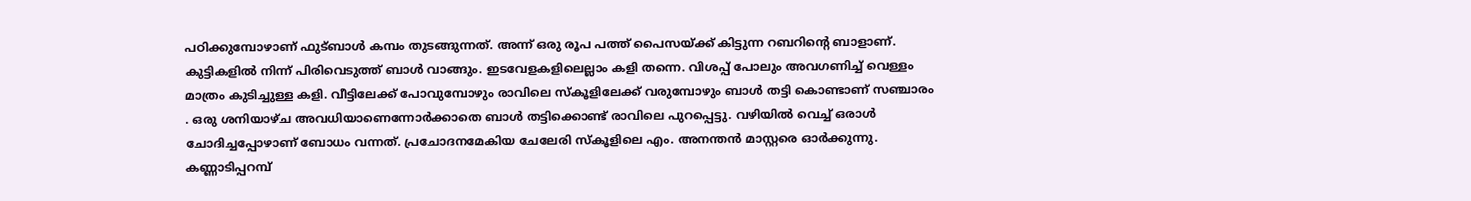പഠിക്കുമ്പോഴാണ് ഫുട്ബാൾ കമ്പം തുടങ്ങുന്നത്. അന്ന് ഒരു രൂപ പത്ത് പൈസയ്ക്ക് കിട്ടുന്ന റബറിൻ്റെ ബാളാണ്. കുട്ടികളിൽ നിന്ന് പിരിവെടുത്ത് ബാൾ വാങ്ങും. ഇടവേളകളിലെല്ലാം കളി തന്നെ. വിശപ്പ് പോലും അവഗണിച്ച് വെള്ളം മാത്രം കുടിച്ചുള്ള കളി. വീട്ടിലേക്ക് പോവുമ്പോഴും രാവിലെ സ്കൂളിലേക്ക് വരുമ്പോഴും ബാൾ തട്ടി കൊണ്ടാണ് സഞ്ചാരം . ഒരു ശനിയാഴ്ച അവധിയാണെന്നോർക്കാതെ ബാൾ തട്ടിക്കൊണ്ട് രാവിലെ പുറപ്പെട്ടു. വഴിയിൽ വെച്ച് ഒരാൾ ചോദിച്ചപ്പോഴാണ് ബോധം വന്നത്. പ്രചോദനമേകിയ ചേലേരി സ്കൂളിലെ എം. അനന്തൻ മാസ്റ്റരെ ഓർക്കുന്നു.
കണ്ണാടിപ്പറമ്പ്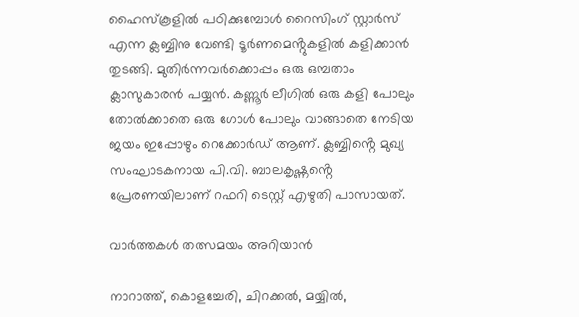ഹൈസ്കൂളിൽ പഠിക്കുമ്പോൾ റൈസിംഗ് സ്റ്റാർസ് എന്ന ക്ലബ്ബിനു വേണ്ടി ടൂർണമെൻ്റുകളിൽ കളിക്കാൻ തുടങ്ങി. മുതിർന്നവർക്കൊപ്പം ഒരു ഒമ്പതാം ക്ലാസുകാരൻ പയ്യൻ. കണ്ണൂർ ലീഗിൽ ഒരു കളി പോലും തോൽക്കാതെ ഒരു ഗോൾ പോലും വാങ്ങാതെ നേടിയ ജയം ഇപ്പോഴും റെക്കോർഡ് ആണ്. ക്ലബ്ബിൻ്റെ മുഖ്യ സംഘാടകനായ പി.വി. ബാലകൃഷ്ണൻ്റെ പ്രേരണയിലാണ് റഫറി ടെസ്റ്റ് എഴുതി പാസായത്.

വാർത്തകൾ തത്സമയം അറിയാൻ

നാറാത്ത്, കൊളച്ചേരി, ചിറക്കൽ, മയ്യിൽ,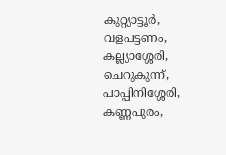കുറ്റ്യാട്ടൂർ, വളപട്ടണം, കല്ല്യാശ്ശേരി, ചെറുകുന്ന്, പാപ്പിനിശ്ശേരി, കണ്ണപുരം,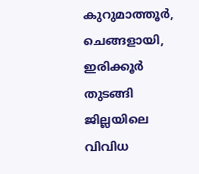കുറുമാത്തൂർ, ചെങ്ങളായി, ഇരിക്കൂർ തുടങ്ങി ജില്ലയിലെ വിവിധ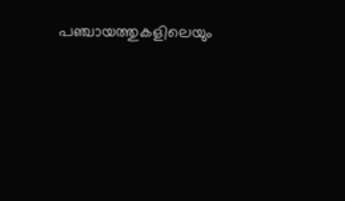പഞ്ചായത്തുകളിലെയും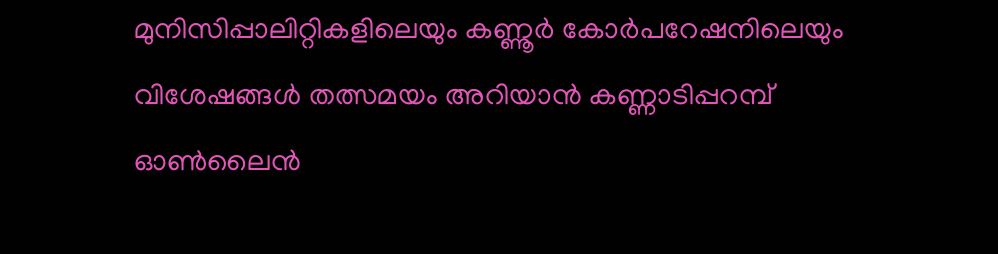മുനിസിപ്പാലിറ്റികളിലെയും കണ്ണൂർ കോർപറേഷനിലെയും വിശേഷങ്ങൾ തത്സമയം അറിയാൻ കണ്ണാടിപ്പറമ്പ് ഓൺലൈൻ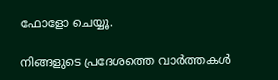ഫോളോ ചെയ്യൂ.

നിങ്ങളുടെ പ്രദേശത്തെ വാർത്തകൾ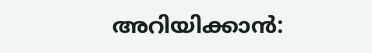അറിയിക്കാൻ: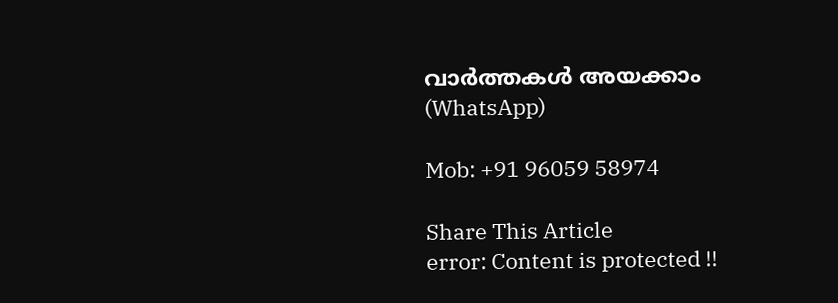വാർത്തകൾ അയക്കാം (WhatsApp)

Mob: +91 96059 58974

Share This Article
error: Content is protected !!